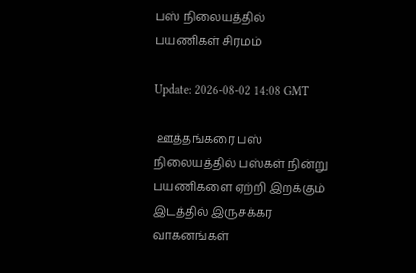பஸ் நிலையத்தில் பயணிகள் சிரமம்

Update: 2026-08-02 14:08 GMT

 ஊத்தங்கரை பஸ் நிலையத்தில் பஸ்கள் நின்று பயணிகளை ஏற்றி இறக்கும் இடத்தில் இருசக்கர வாகனங்கள்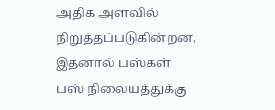அதிக அளவில் நிறுத்தப்படுகின்றன. இதனால் பஸ்கள் பஸ் நிலையத்துக்கு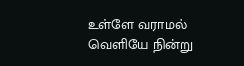உள்ளே வராமல் வெளியே நின்று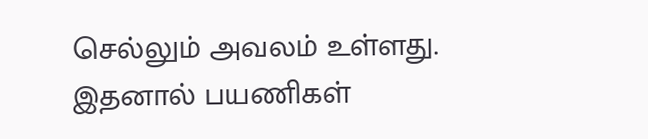செல்லும் அவலம் உள்ளது. இதனால் பயணிகள்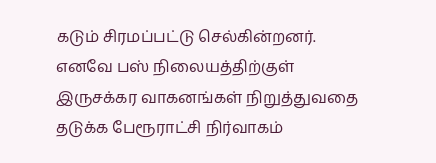கடும் சிரமப்பட்டு செல்கின்றனர். எனவே பஸ் நிலையத்திற்குள் இருசக்கர வாகனங்கள் நிறுத்துவதை தடுக்க பேரூராட்சி நிர்வாகம்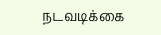நடவடிக்கை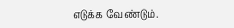எடுக்க வேண்டும்.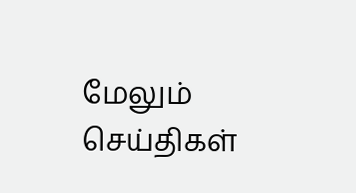மேலும் செய்திகள்